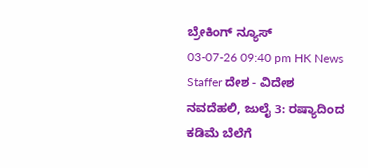ಬ್ರೇಕಿಂಗ್ ನ್ಯೂಸ್
03-07-26 09:40 pm HK News Staffer ದೇಶ - ವಿದೇಶ
ನವದೆಹಲಿ, ಜುಲೈ 3: ರಷ್ಯಾದಿಂದ ಕಡಿಮೆ ಬೆಲೆಗೆ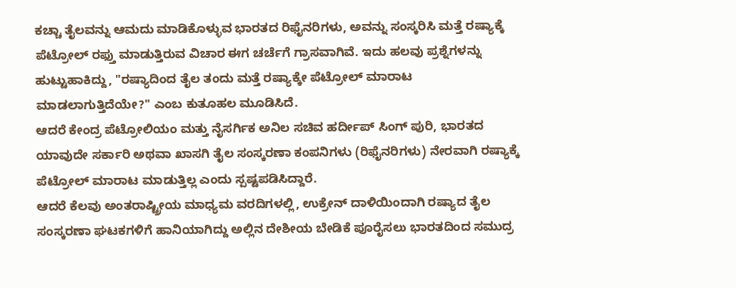ಕಚ್ಚಾ ತೈಲವನ್ನು ಆಮದು ಮಾಡಿಕೊಳ್ಳುವ ಭಾರತದ ರಿಫೈನರಿಗಳು, ಅವನ್ನು ಸಂಸ್ಕರಿಸಿ ಮತ್ತೆ ರಷ್ಯಾಕ್ಕೆ ಪೆಟ್ರೋಲ್ ರಫ್ತು ಮಾಡುತ್ತಿರುವ ವಿಚಾರ ಈಗ ಚರ್ಚೆಗೆ ಗ್ರಾಸವಾಗಿವೆ. ಇದು ಹಲವು ಪ್ರಶ್ನೆಗಳನ್ನು ಹುಟ್ಟುಹಾಕಿದ್ದು, "ರಷ್ಯಾದಿಂದ ತೈಲ ತಂದು ಮತ್ತೆ ರಷ್ಯಾಕ್ಕೇ ಪೆಟ್ರೋಲ್ ಮಾರಾಟ ಮಾಡಲಾಗುತ್ತಿದೆಯೇ?" ಎಂಬ ಕುತೂಹಲ ಮೂಡಿಸಿದೆ.
ಆದರೆ ಕೇಂದ್ರ ಪೆಟ್ರೋಲಿಯಂ ಮತ್ತು ನೈಸರ್ಗಿಕ ಅನಿಲ ಸಚಿವ ಹರ್ದೀಪ್ ಸಿಂಗ್ ಪುರಿ, ಭಾರತದ ಯಾವುದೇ ಸರ್ಕಾರಿ ಅಥವಾ ಖಾಸಗಿ ತೈಲ ಸಂಸ್ಕರಣಾ ಕಂಪನಿಗಳು (ರಿಫೈನರಿಗಳು) ನೇರವಾಗಿ ರಷ್ಯಾಕ್ಕೆ ಪೆಟ್ರೋಲ್ ಮಾರಾಟ ಮಾಡುತ್ತಿಲ್ಲ ಎಂದು ಸ್ಪಷ್ಟಪಡಿಸಿದ್ದಾರೆ.
ಆದರೆ ಕೆಲವು ಅಂತರಾಷ್ಟ್ರೀಯ ಮಾಧ್ಯಮ ವರದಿಗಳಲ್ಲಿ, ಉಕ್ರೇನ್ ದಾಳಿಯಿಂದಾಗಿ ರಷ್ಯಾದ ತೈಲ ಸಂಸ್ಕರಣಾ ಘಟಕಗಳಿಗೆ ಹಾನಿಯಾಗಿದ್ದು ಅಲ್ಲಿನ ದೇಶೀಯ ಬೇಡಿಕೆ ಪೂರೈಸಲು ಭಾರತದಿಂದ ಸಮುದ್ರ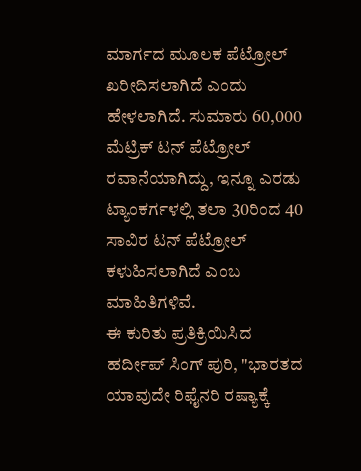ಮಾರ್ಗದ ಮೂಲಕ ಪೆಟ್ರೋಲ್ ಖರೀದಿಸಲಾಗಿದೆ ಎಂದು ಹೇಳಲಾಗಿದೆ. ಸುಮಾರು 60,000 ಮೆಟ್ರಿಕ್ ಟನ್ ಪೆಟ್ರೋಲ್ ರವಾನೆಯಾಗಿದ್ದು, ಇನ್ನೂ ಎರಡು ಟ್ಯಾಂಕರ್ಗಳಲ್ಲಿ ತಲಾ 30ರಿಂದ 40 ಸಾವಿರ ಟನ್ ಪೆಟ್ರೋಲ್ ಕಳುಹಿಸಲಾಗಿದೆ ಎಂಬ ಮಾಹಿತಿಗಳಿವೆ.
ಈ ಕುರಿತು ಪ್ರತಿಕ್ರಿಯಿಸಿದ ಹರ್ದೀಪ್ ಸಿಂಗ್ ಪುರಿ, "ಭಾರತದ ಯಾವುದೇ ರಿಫೈನರಿ ರಷ್ಯಾಕ್ಕೆ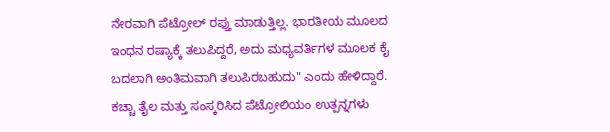ನೇರವಾಗಿ ಪೆಟ್ರೋಲ್ ರಫ್ತು ಮಾಡುತ್ತಿಲ್ಲ. ಭಾರತೀಯ ಮೂಲದ ಇಂಧನ ರಷ್ಯಾಕ್ಕೆ ತಲುಪಿದ್ದರೆ, ಅದು ಮಧ್ಯವರ್ತಿಗಳ ಮೂಲಕ ಕೈ ಬದಲಾಗಿ ಅಂತಿಮವಾಗಿ ತಲುಪಿರಬಹುದು" ಎಂದು ಹೇಳಿದ್ದಾರೆ. ಕಚ್ಚಾ ತೈಲ ಮತ್ತು ಸಂಸ್ಕರಿಸಿದ ಪೆಟ್ರೋಲಿಯಂ ಉತ್ಪನ್ನಗಳು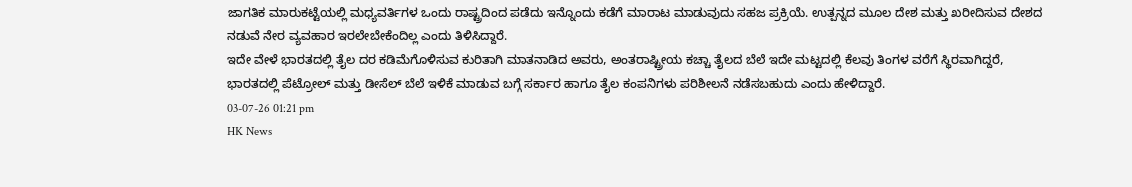ಜಾಗತಿಕ ಮಾರುಕಟ್ಟೆಯಲ್ಲಿ ಮಧ್ಯವರ್ತಿಗಳ ಒಂದು ರಾಷ್ಟ್ರದಿಂದ ಪಡೆದು ಇನ್ನೊಂದು ಕಡೆಗೆ ಮಾರಾಟ ಮಾಡುವುದು ಸಹಜ ಪ್ರಕ್ರಿಯೆ. ಉತ್ಪನ್ನದ ಮೂಲ ದೇಶ ಮತ್ತು ಖರೀದಿಸುವ ದೇಶದ ನಡುವೆ ನೇರ ವ್ಯವಹಾರ ಇರಲೇಬೇಕೆಂದಿಲ್ಲ ಎಂದು ತಿಳಿಸಿದ್ದಾರೆ.
ಇದೇ ವೇಳೆ ಭಾರತದಲ್ಲಿ ತೈಲ ದರ ಕಡಿಮೆಗೊಳಿಸುವ ಕುರಿತಾಗಿ ಮಾತನಾಡಿದ ಅವರು, ಅಂತರಾಷ್ಟ್ರೀಯ ಕಚ್ಚಾ ತೈಲದ ಬೆಲೆ ಇದೇ ಮಟ್ಟದಲ್ಲಿ ಕೆಲವು ತಿಂಗಳ ವರೆಗೆ ಸ್ಥಿರವಾಗಿದ್ದರೆ, ಭಾರತದಲ್ಲಿ ಪೆಟ್ರೋಲ್ ಮತ್ತು ಡೀಸೆಲ್ ಬೆಲೆ ಇಳಿಕೆ ಮಾಡುವ ಬಗ್ಗೆ ಸರ್ಕಾರ ಹಾಗೂ ತೈಲ ಕಂಪನಿಗಳು ಪರಿಶೀಲನೆ ನಡೆಸಬಹುದು ಎಂದು ಹೇಳಿದ್ದಾರೆ.
03-07-26 01:21 pm
HK News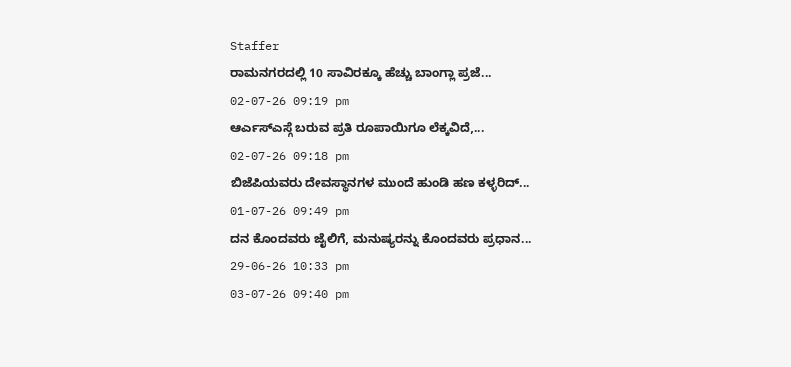Staffer
ರಾಮನಗರದಲ್ಲಿ 10 ಸಾವಿರಕ್ಕೂ ಹೆಚ್ಚು ಬಾಂಗ್ಲಾ ಪ್ರಜೆ...
02-07-26 09:19 pm
ಆರ್ಎಸ್ಎಸ್ಗೆ ಬರುವ ಪ್ರತಿ ರೂಪಾಯಿಗೂ ಲೆಕ್ಕವಿದೆ,...
02-07-26 09:18 pm
ಬಿಜೆಪಿಯವರು ದೇವಸ್ಥಾನಗಳ ಮುಂದೆ ಹುಂಡಿ ಹಣ ಕಳ್ಳರಿದ್...
01-07-26 09:49 pm
ದನ ಕೊಂದವರು ಜೈಲಿಗೆ, ಮನುಷ್ಯರನ್ನು ಕೊಂದವರು ಪ್ರಧಾನ...
29-06-26 10:33 pm
03-07-26 09:40 pm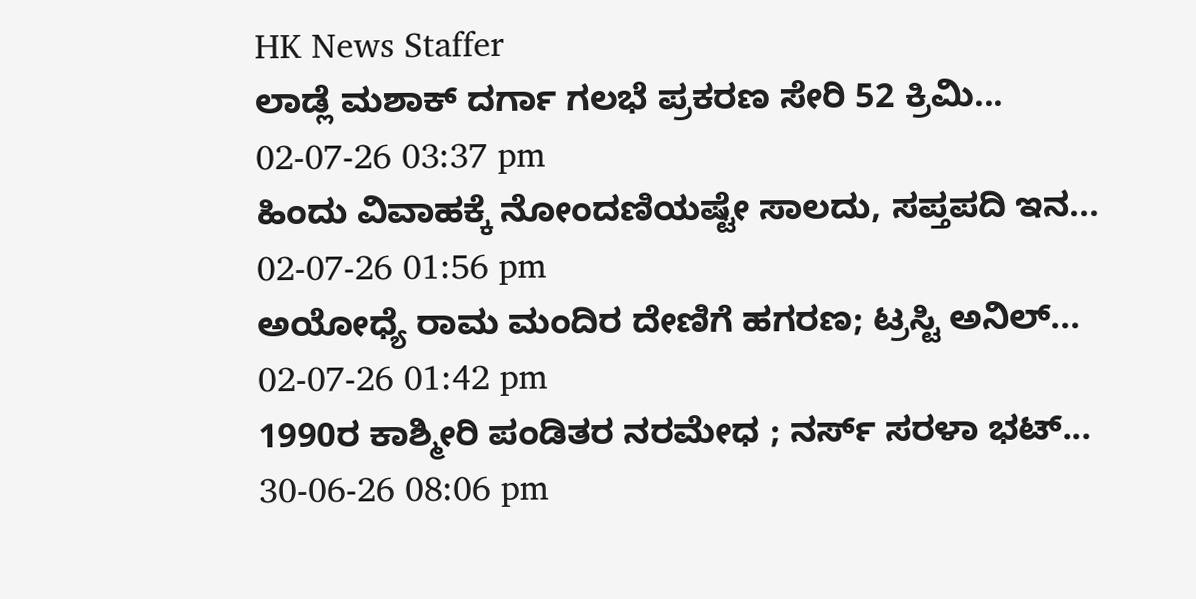HK News Staffer
ಲಾಡ್ಲೆ ಮಶಾಕ್ ದರ್ಗಾ ಗಲಭೆ ಪ್ರಕರಣ ಸೇರಿ 52 ಕ್ರಿಮಿ...
02-07-26 03:37 pm
ಹಿಂದು ವಿವಾಹಕ್ಕೆ ನೋಂದಣಿಯಷ್ಟೇ ಸಾಲದು, ಸಪ್ತಪದಿ ಇನ...
02-07-26 01:56 pm
ಅಯೋಧ್ಯೆ ರಾಮ ಮಂದಿರ ದೇಣಿಗೆ ಹಗರಣ; ಟ್ರಸ್ಟಿ ಅನಿಲ್...
02-07-26 01:42 pm
1990ರ ಕಾಶ್ಮೀರಿ ಪಂಡಿತರ ನರಮೇಧ ; ನರ್ಸ್ ಸರಳಾ ಭಟ್...
30-06-26 08:06 pm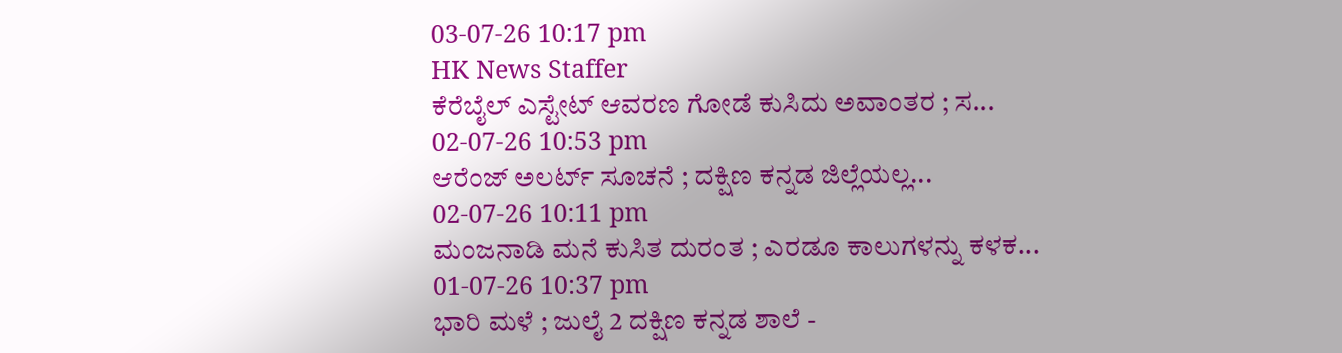03-07-26 10:17 pm
HK News Staffer
ಕೆರೆಬೈಲ್ ಎಸ್ಟೇಟ್ ಆವರಣ ಗೋಡೆ ಕುಸಿದು ಅವಾಂತರ ; ಸ...
02-07-26 10:53 pm
ಆರೆಂಜ್ ಅಲರ್ಟ್ ಸೂಚನೆ ; ದಕ್ಷಿಣ ಕನ್ನಡ ಜಿಲ್ಲೆಯಲ್ಲ...
02-07-26 10:11 pm
ಮಂಜನಾಡಿ ಮನೆ ಕುಸಿತ ದುರಂತ ; ಎರಡೂ ಕಾಲುಗಳನ್ನು ಕಳಕ...
01-07-26 10:37 pm
ಭಾರಿ ಮಳೆ ; ಜುಲೈ 2 ದಕ್ಷಿಣ ಕನ್ನಡ ಶಾಲೆ -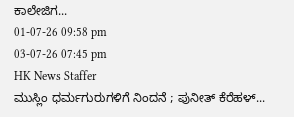ಕಾಲೇಜಿಗ...
01-07-26 09:58 pm
03-07-26 07:45 pm
HK News Staffer
ಮುಸ್ಲಿಂ ಧರ್ಮಗುರುಗಳಿಗೆ ನಿಂದನೆ ; ಪುನೀತ್ ಕೆರೆಹಳ್...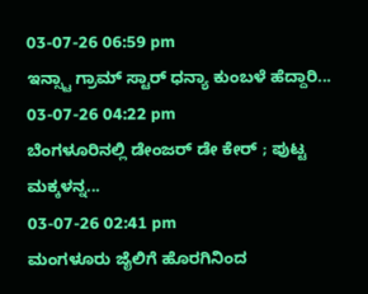03-07-26 06:59 pm
ಇನ್ಸ್ಟಾ ಗ್ರಾಮ್ ಸ್ಟಾರ್ ಧನ್ಯಾ ಕುಂಬಳೆ ಹೆದ್ದಾರಿ...
03-07-26 04:22 pm
ಬೆಂಗಳೂರಿನಲ್ಲಿ ಡೇಂಜರ್ ಡೇ ಕೇರ್ ; ಪುಟ್ಟ ಮಕ್ಕಳನ್ನ...
03-07-26 02:41 pm
ಮಂಗಳೂರು ಜೈಲಿಗೆ ಹೊರಗಿನಿಂದ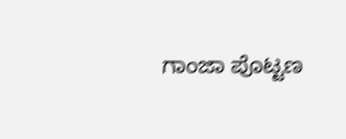ಗಾಂಜಾ ಪೊಟ್ಟಣ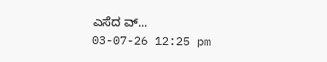ಎಸೆದ ವ್...
03-07-26 12:25 pm